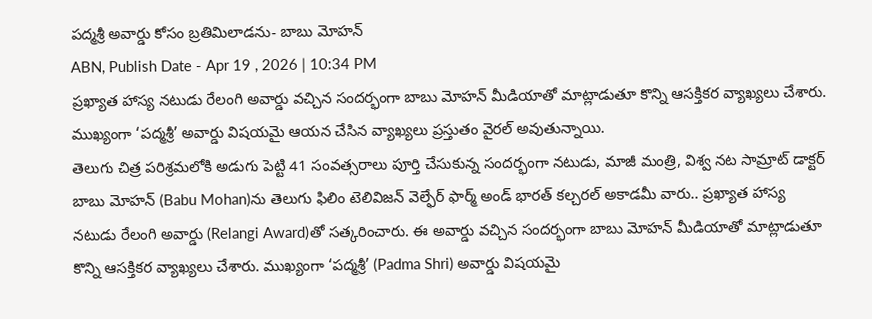పద్మశ్రీ అవార్డు కోసం బ్రతిమిలాడను- బాబు మోహన్
ABN, Publish Date - Apr 19 , 2026 | 10:34 PM
ప్రఖ్యాత హాస్య నటుడు రేలంగి అవార్డు వచ్చిన సందర్భంగా బాబు మోహన్ మీడియాతో మాట్లాడుతూ కొన్ని ఆసక్తికర వ్యాఖ్యలు చేశారు. ముఖ్యంగా ‘పద్మశ్రీ’ అవార్డు విషయమై ఆయన చేసిన వ్యాఖ్యలు ప్రస్తుతం వైరల్ అవుతున్నాయి.
తెలుగు చిత్ర పరిశ్రమలోకి అడుగు పెట్టి 41 సంవత్సరాలు పూర్తి చేసుకున్న సందర్భంగా నటుడు, మాజీ మంత్రి, విశ్వ నట సామ్రాట్ డాక్టర్ బాబు మోహన్ (Babu Mohan)ను తెలుగు ఫిలిం టెలివిజన్ వెల్ఫేర్ ఫార్మ్ అండ్ భారత్ కల్చరల్ అకాడమీ వారు.. ప్రఖ్యాత హాస్య నటుడు రేలంగి అవార్డు (Relangi Award)తో సత్కరించారు. ఈ అవార్డు వచ్చిన సందర్భంగా బాబు మోహన్ మీడియాతో మాట్లాడుతూ కొన్ని ఆసక్తికర వ్యాఖ్యలు చేశారు. ముఖ్యంగా ‘పద్మశ్రీ’ (Padma Shri) అవార్డు విషయమై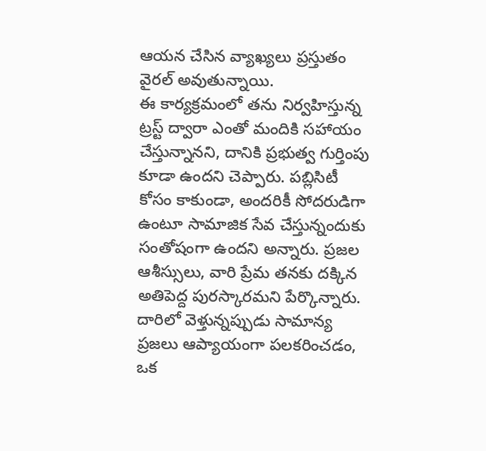ఆయన చేసిన వ్యాఖ్యలు ప్రస్తుతం వైరల్ అవుతున్నాయి.
ఈ కార్యక్రమంలో తను నిర్వహిస్తున్న ట్రస్ట్ ద్వారా ఎంతో మందికి సహాయం చేస్తున్నానని, దానికి ప్రభుత్వ గుర్తింపు కూడా ఉందని చెప్పారు. పబ్లిసిటీ కోసం కాకుండా, అందరికీ సోదరుడిగా ఉంటూ సామాజిక సేవ చేస్తున్నందుకు సంతోషంగా ఉందని అన్నారు. ప్రజల ఆశీస్సులు, వారి ప్రేమ తనకు దక్కిన అతిపెద్ద పురస్కారమని పేర్కొన్నారు. దారిలో వెళ్తున్నప్పుడు సామాన్య ప్రజలు ఆప్యాయంగా పలకరించడం, ఒక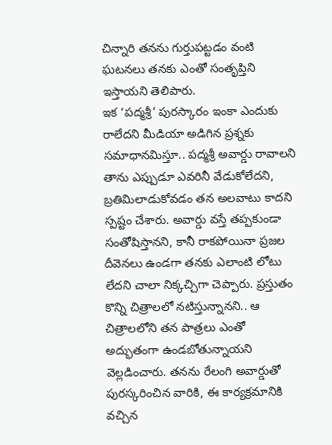చిన్నారి తనను గుర్తుపట్టడం వంటి ఘటనలు తనకు ఎంతో సంతృప్తిని ఇస్తాయని తెలిపారు.
ఇక ‘పద్మశ్రీ’ పురస్కారం ఇంకా ఎందుకు రాలేదని మీడియా అడిగిన ప్రశ్నకు సమాధానమిస్తూ.. పద్మశ్రీ అవార్డు రావాలని తాను ఎప్పుడూ ఎవరినీ వేడుకోలేదని, బ్రతిమిలాడుకోవడం తన అలవాటు కాదని స్పష్టం చేశారు. అవార్డు వస్తే తప్పకుండా సంతోషిస్తానని, కానీ రాకపోయినా ప్రజల దీవెనలు ఉండగా తనకు ఎలాంటి లోటు లేదని చాలా నిక్కచ్చిగా చెప్పారు. ప్రస్తుతం కొన్ని చిత్రాలలో నటిస్తున్నానని.. ఆ చిత్రాలలోని తన పాత్రలు ఎంతో అద్భుతంగా ఉండబోతున్నాయని వెల్లడించారు. తనను రేలంగి అవార్డుతో పురస్కరించిన వారికి, ఈ కార్యక్రమానికి వచ్చిన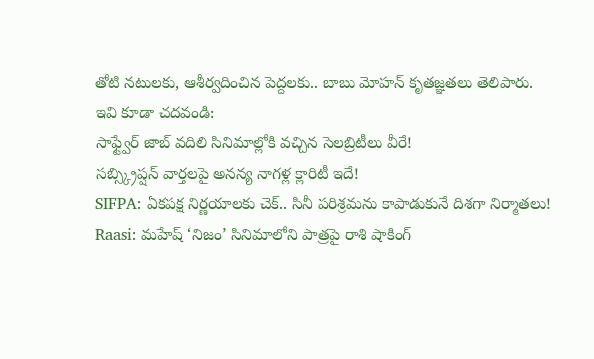తోటి నటులకు, ఆశీర్వదించిన పెద్దలకు.. బాబు మోహన్ కృతజ్ఞతలు తెలిపారు.
ఇవి కూడా చదవండి:
సాఫ్ట్వేర్ జాబ్ వదిలి సినిమాల్లోకి వచ్చిన సెలబ్రిటీలు వీరే!
సబ్స్క్రిప్షన్ వార్తలపై అనన్య నాగళ్ల క్లారిటీ ఇదే!
SIFPA: ఏకపక్ష నిర్ణయాలకు చెక్.. సినీ పరిశ్రమను కాపాడుకునే దిశగా నిర్మాతలు!
Raasi: మహేష్ ‘నిజం’ సినిమాలోని పాత్రపై రాశి షాకింగ్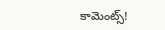కామెంట్స్!